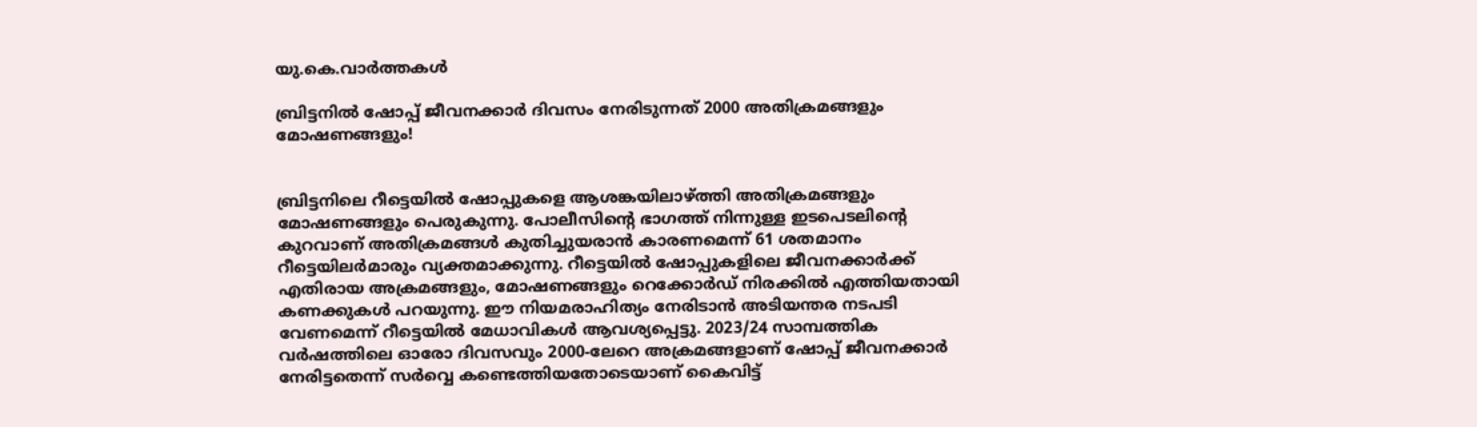യു.കെ.വാര്‍ത്തകള്‍

ബ്രിട്ടനില്‍ ഷോപ്പ് ജീവനക്കാര്‍ ദിവസം നേരിടുന്നത് 2000 അതിക്രമങ്ങളും മോഷണങ്ങളും!


ബ്രിട്ടനിലെ റീട്ടെയില്‍ ഷോപ്പുകളെ ആശങ്കയിലാഴ്ത്തി അതിക്രമങ്ങളും മോഷണങ്ങളും പെരുകുന്നു. പോലീസിന്റെ ഭാഗത്ത് നിന്നുള്ള ഇടപെടലിന്റെ കുറവാണ് അതിക്രമങ്ങള്‍ കുതിച്ചുയരാന്‍ കാരണമെന്ന് 61 ശതമാനം റീട്ടെയിലര്‍മാരും വ്യക്തമാക്കുന്നു. റീട്ടെയില്‍ ഷോപ്പുകളിലെ ജീവനക്കാര്‍ക്ക് എതിരായ അക്രമങ്ങളും, മോഷണങ്ങളും റെക്കോര്‍ഡ് നിരക്കില്‍ എത്തിയതായി കണക്കുകള്‍ പറയുന്നു. ഈ നിയമരാഹിത്യം നേരിടാന്‍ അടിയന്തര നടപടി വേണമെന്ന് റീട്ടെയില്‍ മേധാവികള്‍ ആവശ്യപ്പെട്ടു. 2023/24 സാമ്പത്തിക വര്‍ഷത്തിലെ ഓരോ ദിവസവും 2000-ലേറെ അക്രമങ്ങളാണ് ഷോപ്പ് ജീവനക്കാര്‍ നേരിട്ടതെന്ന് സര്‍വ്വെ കണ്ടെത്തിയതോടെയാണ് കൈവിട്ട്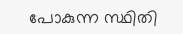പോകുന്ന സ്ഥിതി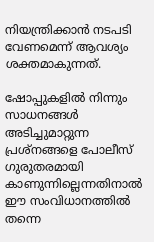നിയന്ത്രിക്കാന്‍ നടപടി വേണമെന്ന് ആവശ്യം ശക്തമാകുന്നത്.

ഷോപ്പുകളില്‍ നിന്നും സാധനങ്ങള്‍ അടിച്ചുമാറ്റുന്ന പ്രശ്‌നങ്ങളെ പോലീസ് ഗുരുതരമായി കാണുന്നില്ലെന്നതിനാല്‍ ഈ സംവിധാനത്തില്‍ തന്നെ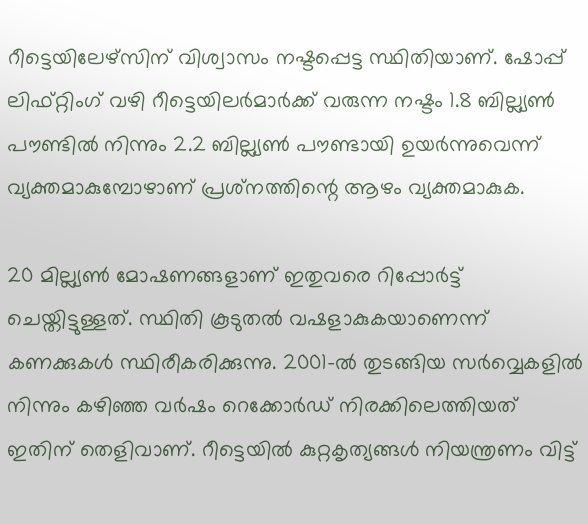റീട്ടെയിലേഴ്‌സിന് വിശ്വാസം നഷ്ടപ്പെട്ട സ്ഥിതിയാണ്. ഷോപ്പ് ലിഫ്റ്റിംഗ് വഴി റീട്ടെയിലര്‍മാര്‍ക്ക് വരുന്ന നഷ്ടം 1.8 ബില്ല്യണ്‍ പൗണ്ടില്‍ നിന്നും 2.2 ബില്ല്യണ്‍ പൗണ്ടായി ഉയര്‍ന്നുവെന്ന് വ്യക്തമാകുമ്പോഴാണ് പ്രശ്‌നത്തിന്റെ ആഴം വ്യക്തമാകുക.

20 മില്ല്യണ്‍ മോഷണങ്ങളാണ് ഇതുവരെ റിപ്പോര്‍ട്ട് ചെയ്തിട്ടുള്ളത്. സ്ഥിതി കൂടുതല്‍ വഷളാകുകയാണെന്ന് കണക്കുകള്‍ സ്ഥിരീകരിക്കുന്നു. 2001-ല്‍ തുടങ്ങിയ സര്‍വ്വെകളില്‍ നിന്നും കഴിഞ്ഞ വര്‍ഷം റെക്കോര്‍ഡ് നിരക്കിലെത്തിയത് ഇതിന് തെളിവാണ്. റീട്ടെയില്‍ കുറ്റകൃത്യങ്ങള്‍ നിയന്ത്രണം വിട്ട്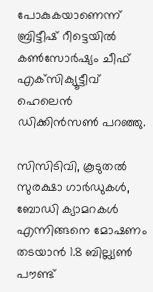പോകുകയാണെന്ന് ബ്രിട്ടീഷ് റീട്ടെയില്‍ കണ്‍സോര്‍ഷ്യം ചീഫ് എക്‌സിക്യൂട്ടീവ് ഹെലെന്‍ ഡിക്കിന്‍സണ്‍ പറഞ്ഞു.

സിസിടിവി, കൂടുതല്‍ സുരക്ഷാ ഗാര്‍ഡുകള്‍, ബോഡി ക്യാമറകള്‍ എന്നിങ്ങനെ മോഷണം തടയാന്‍ 1.8 ബില്ല്യണ്‍ പൗണ്ട്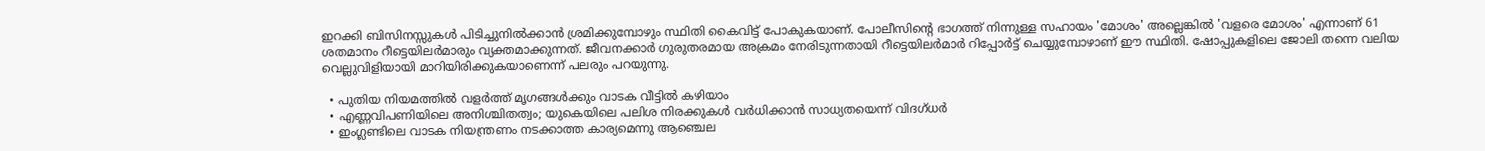ഇറക്കി ബിസിനസ്സുകള്‍ പിടിച്ചുനില്‍ക്കാന്‍ ശ്രമിക്കുമ്പോഴും സ്ഥിതി കൈവിട്ട് പോകുകയാണ്. പോലീസിന്റെ ഭാഗത്ത് നിന്നുള്ള സഹായം 'മോശം' അല്ലെങ്കില്‍ 'വളരെ മോശം' എന്നാണ് 61 ശതമാനം റീട്ടെയിലര്‍മാരും വ്യക്തമാക്കുന്നത്. ജീവനക്കാര്‍ ഗുരുതരമായ അക്രമം നേരിടുന്നതായി റീട്ടെയിലര്‍മാര്‍ റിപ്പോര്‍ട്ട് ചെയ്യുമ്പോഴാണ് ഈ സ്ഥിതി. ഷോപ്പുകളിലെ ജോലി തന്നെ വലിയ വെല്ലുവിളിയായി മാറിയിരിക്കുകയാണെന്ന് പലരും പറയുന്നു.

  • പുതിയ നിയമത്തില്‍ വളര്‍ത്ത് മൃഗങ്ങള്‍ക്കും വാടക വീട്ടില്‍ കഴിയാം
  • എണ്ണവിപണിയിലെ അനിശ്ചിതത്വം; യുകെയിലെ പലിശ നിരക്കുകള്‍ വര്‍ധിക്കാന്‍ സാധ്യതയെന്ന് വിദഗ്ധര്‍
  • ഇംഗ്ലണ്ടിലെ വാടക നിയന്ത്രണം നടക്കാത്ത കാര്യമെന്നു ആഞ്ചെല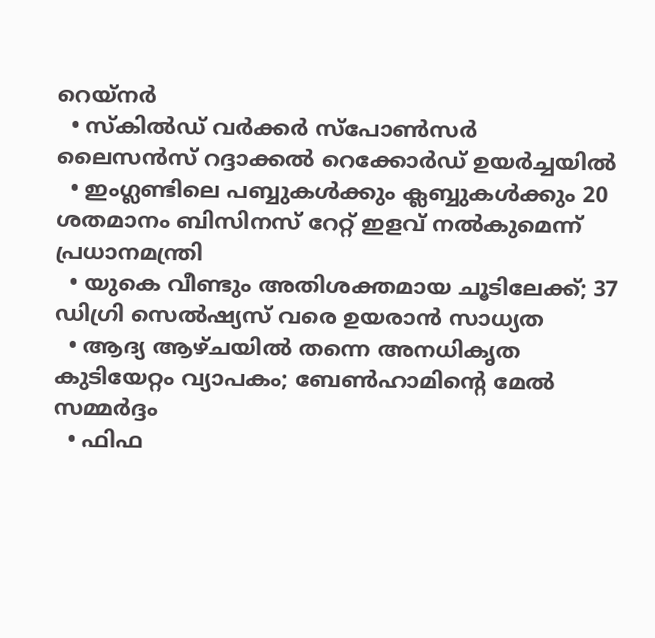റെയ്‌നര്‍
  • സ്‌കില്‍ഡ് വര്‍ക്കര്‍ സ്‌പോണ്‍സര്‍ ലൈസന്‍സ് റദ്ദാക്കല്‍ റെക്കോര്‍ഡ് ഉയര്‍ച്ചയില്‍
  • ഇംഗ്ലണ്ടിലെ പബ്ബുകള്‍ക്കും ക്ലബ്ബുകള്‍ക്കും 20 ശതമാനം ബിസിനസ് റേറ്റ് ഇളവ് നല്‍കുമെന്ന് പ്രധാനമന്ത്രി
  • യുകെ വീണ്ടും അതിശക്തമായ ചൂടിലേക്ക്; 37 ഡിഗ്രി സെല്‍ഷ്യസ് വരെ ഉയരാന്‍ സാധ്യത
  • ആദ്യ ആഴ്ചയില്‍ തന്നെ അനധികൃത കുടിയേറ്റം വ്യാപകം; ബേണ്‍ഹാമിന്റെ മേല്‍ സമ്മര്‍ദ്ദം
  • ഫിഫ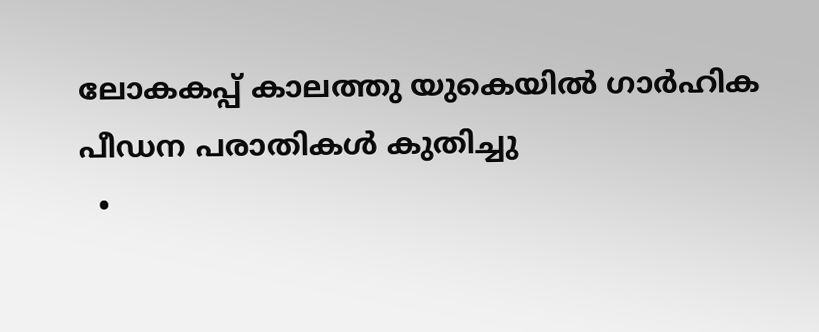ലോകകപ്പ് കാലത്തു യുകെയില്‍ ഗാര്‍ഹിക പീഡന പരാതികള്‍ കുതിച്ചു
  •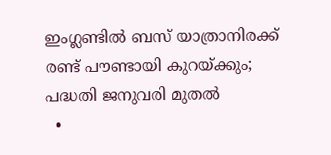ഇംഗ്ലണ്ടില്‍ ബസ് യാത്രാനിരക്ക് രണ്ട് പൗണ്ടായി കുറയ്ക്കും; പദ്ധതി ജനുവരി മുതല്‍
  •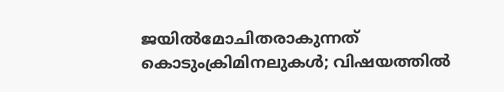ജയില്‍മോചിതരാകുന്നത് കൊടുംക്രിമിനലുകള്‍; വിഷയത്തില്‍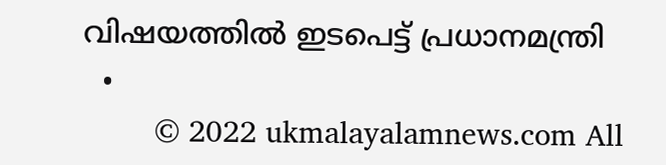വിഷയത്തില്‍ ഇടപെട്ട് പ്രധാനമന്ത്രി
  •
        © 2022 ukmalayalamnews.com All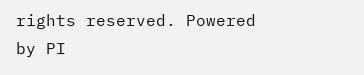rights reserved. Powered by PI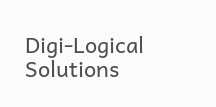Digi-Logical Solutions